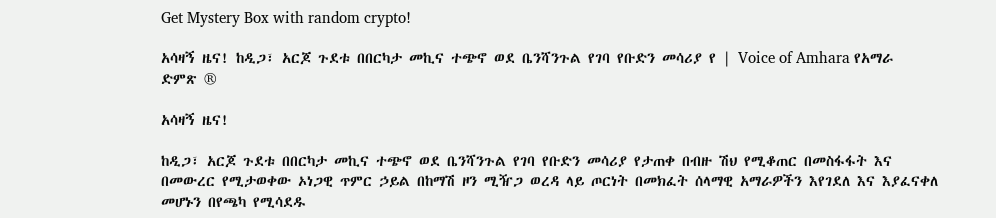Get Mystery Box with random crypto!

አሳዛኝ ዜና! ከዲጋ፣ አርጆ ጉደቱ በበርካታ መኪና ተጭኖ ወደ ቤንሻንጉል የገባ የቡድን መሳሪያ የ | Voice of Amhara የአማራ ድምጽ ®

አሳዛኝ ዜና!

ከዲጋ፣ አርጆ ጉደቱ በበርካታ መኪና ተጭኖ ወደ ቤንሻንጉል የገባ የቡድን መሳሪያ የታጠቀ በብዙ ሽህ የሚቆጠር በመስፋፋት እና በመውረር የሚታወቀው ኦነጋዊ ጥምር ኃይል በከማሽ ዞን ሚዥጋ ወረዳ ላይ ጦርነት በመክፈት ሰላማዊ አማራዎችን እየገደለ እና እያፈናቀለ መሆኑን በየጫካ የሚሳደዱ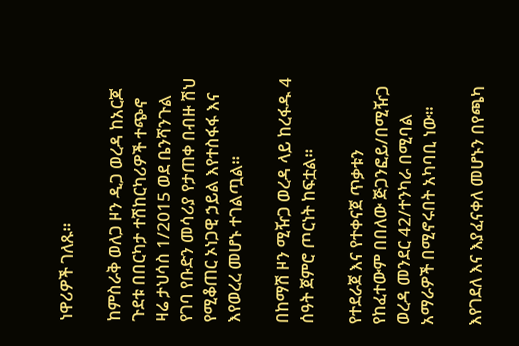ነዋሪዎች ገለጹ።

ከምስራቅ ወለጋ ዞን ዲጋ ወረዳ ከአርጆ ጉደቱ በበርካታ ተሽከርካሪዎች ተጭኖ ዛሬ ታህሳስ 1/2015 ወደ ቤንሻንጉል የገባ የቡድን መሳሪያ የታጠቀ በብዙ ሽህ የሚቆጠር ኦነጋዊ ኃይል እየተስፋፋ እና እየወረረ መሆኑ ተገልጧል።

በከማሽ ዞን ሚዥጋ ወረዳ ላይ ከረፋዱ 4 ሰዓት ጀምሮ ጦርነት ከፍቷል።

የተደራጀ እና የተቀናጀ ጥቃቱን የከፈተውም በበለው ጅጋንፎይ/በሚዥጋ ወረዳ መንደር 42/ተንካራ በሚባል አማራዎች በሚኖሩበት አካባቢ ነው።

እየገደለ እና እያፈናቀለ መሆኑን በየጫካ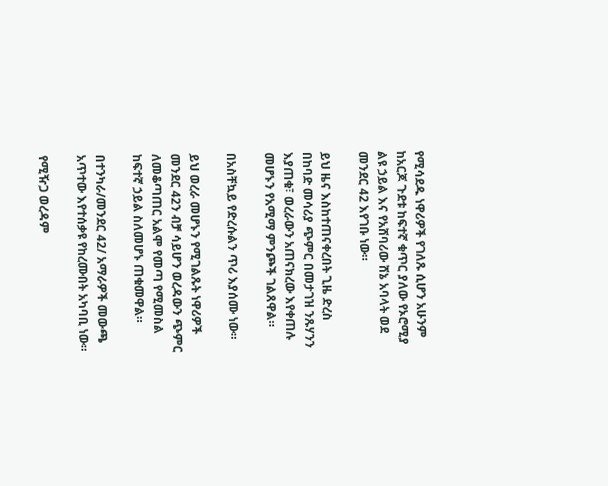የሚሳደዱ ነዋሪዎች የገለጹ ሲሆን አሁንም ከአርጆ ጉደቱ ከፍተኛ ቁጥር ያለው የኦሮሚያ ልዩ ኃይል እና የአሸባሪው ሸኔ አባላት ወደ መንደር 42 እየገቡ ነው።

ይህ ዜና እስከተጠናቀረበት ጊዜ ድረስ በከባድ መሳሪያ ጭምር በመታገዝ ንጹሃንን እያጠቁ፣ ወረራውን አጠናክረው እየቀጠሉ መሆኑን የአሚማ ምንጮች ገልጸዋል።

በአስቸኳይ የድረሱልን ጥሪ እያሰሙ ነው።

ይህ ወረራ መሆኑን የሚገልጹት ነዋሪዎች መንደር 42ን ብቻ ሳይሆን ወረዳውን ጭምር ለመቆጣጠር አልሞ የመጣ የሚመስል ከፍተኛ ኃይል ስለመሆኑ ጠቁመዋል።

በተንካራ/መንደር 42/ አማራዎች መውጫ አጥተው እየተሰቃዩ የከረሙበት አካባቢ ነው።

የሚዥጋ ወረዳም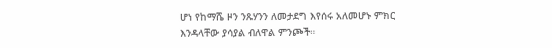ሆነ የከማሼ ዞን ንጹሃንን ለመታደግ እየሰሩ አለመሆኑ ምክር እንዳላቸው ያሳያል ብለዋል ምንጮች።